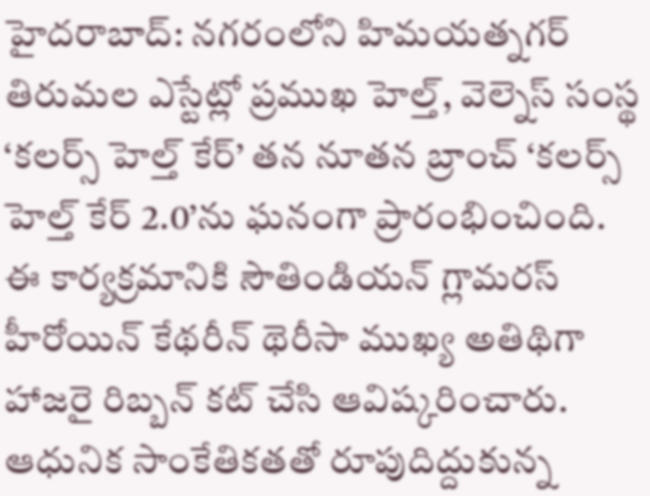హైదరాబాద్: నగరంలోని హిమయత్నగర్ తిరుమల ఎస్టేట్లో ప్రముఖ హెల్త్, వెల్నెస్ సంస్థ ‘కలర్స్ హెల్త్ కేర్’ తన నూతన బ్రాంచ్ ‘కలర్స్ హెల్త్ కేర్ 2.0’ను ఘనంగా ప్రారంభించింది. ఈ కార్యక్రమానికి సౌతిండియన్ గ్లామరస్ హీరోయిన్ కేథరీన్ థెరీసా ముఖ్య అతిథిగా హాజరై రిబ్బన్ కట్ చేసి ఆవిష్కరించారు. ఆధునిక సాంకేతికతతో రూపుదిద్దుకున్న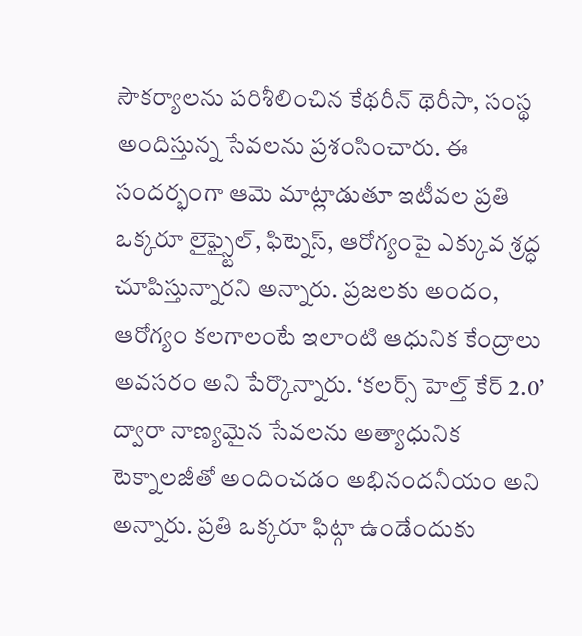సౌకర్యాలను పరిశీలించిన కేథరీన్ థెరీసా, సంస్థ అందిస్తున్న సేవలను ప్రశంసించారు. ఈ సందర్భంగా ఆమె మాట్లాడుతూ ఇటీవల ప్రతి ఒక్కరూ లైఫ్స్టైల్, ఫిట్నెస్, ఆరోగ్యంపై ఎక్కువ శ్రద్ధ చూపిస్తున్నారని అన్నారు. ప్రజలకు అందం, ఆరోగ్యం కలగాలంటే ఇలాంటి ఆధునిక కేంద్రాలు అవసరం అని పేర్కొన్నారు. ‘కలర్స్ హెల్త్ కేర్ 2.0’ ద్వారా నాణ్యమైన సేవలను అత్యాధునిక టెక్నాలజీతో అందించడం అభినందనీయం అని అన్నారు. ప్రతి ఒక్కరూ ఫిట్గా ఉండేందుకు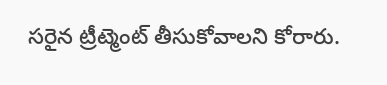సరైన ట్రీట్మెంట్ తీసుకోవాలని కోరారు.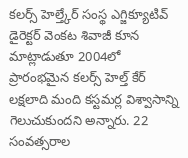కలర్స్ హెల్త్కేర్ సంస్థ ఎగ్జిక్యూటివ్ డైరెక్టర్ వెంకట శివాజీ కూన మాట్లాడుతూ 2004లో ప్రారంభమైన కలర్స్ హెల్త్ కేర్ లక్షలాది మంది కస్టమర్ల విశ్వాసాన్ని గెలుచుకుందని అన్నారు. 22 సంవత్సరాల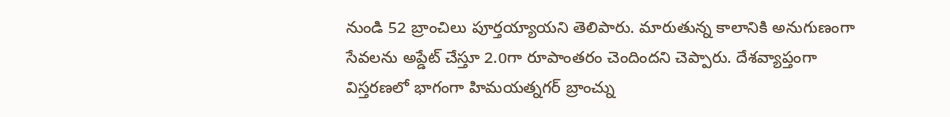నుండి 52 బ్రాంచిలు పూర్తయ్యాయని తెలిపారు. మారుతున్న కాలానికి అనుగుణంగా సేవలను అప్డేట్ చేస్తూ 2.0గా రూపాంతరం చెందిందని చెప్పారు. దేశవ్యాప్తంగా విస్తరణలో భాగంగా హిమయత్నగర్ బ్రాంచ్ను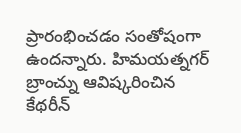ప్రారంభించడం సంతోషంగా ఉందన్నారు. హిమయత్నగర్ బ్రాంచ్ను ఆవిష్కరించిన కేథరీన్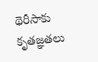థెరీసాకు కృతజ్ఞతలు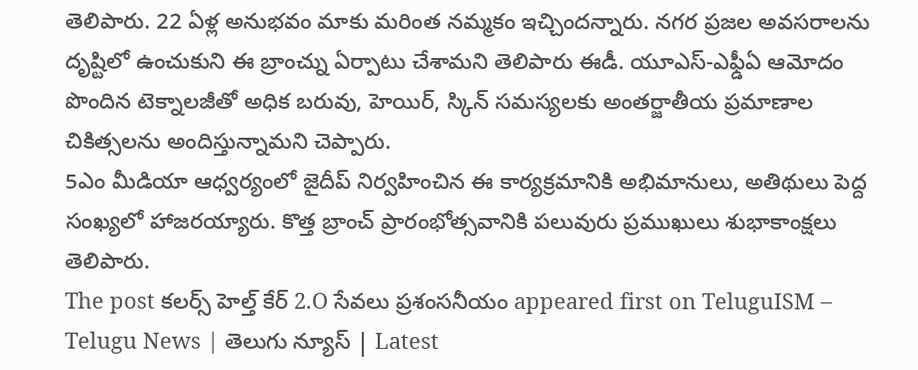తెలిపారు. 22 ఏళ్ల అనుభవం మాకు మరింత నమ్మకం ఇచ్చిందన్నారు. నగర ప్రజల అవసరాలను దృష్టిలో ఉంచుకుని ఈ బ్రాంచ్ను ఏర్పాటు చేశామని తెలిపారు ఈడీ. యూఎస్-ఎఫ్డీఏ ఆమోదం పొందిన టెక్నాలజీతో అధిక బరువు, హెయిర్, స్కిన్ సమస్యలకు అంతర్జాతీయ ప్రమాణాల చికిత్సలను అందిస్తున్నామని చెప్పారు.
5ఎం మీడియా ఆధ్వర్యంలో జైదీప్ నిర్వహించిన ఈ కార్యక్రమానికి అభిమానులు, అతిథులు పెద్ద సంఖ్యలో హాజరయ్యారు. కొత్త బ్రాంచ్ ప్రారంభోత్సవానికి పలువురు ప్రముఖులు శుభాకాంక్షలు తెలిపారు.
The post కలర్స్ హెల్త్ కేర్ 2.O సేవలు ప్రశంసనీయం appeared first on TeluguISM – Telugu News | తెలుగు న్యూస్ | Latest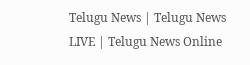Telugu News | Telugu News LIVE | Telugu News Online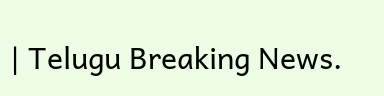| Telugu Breaking News.